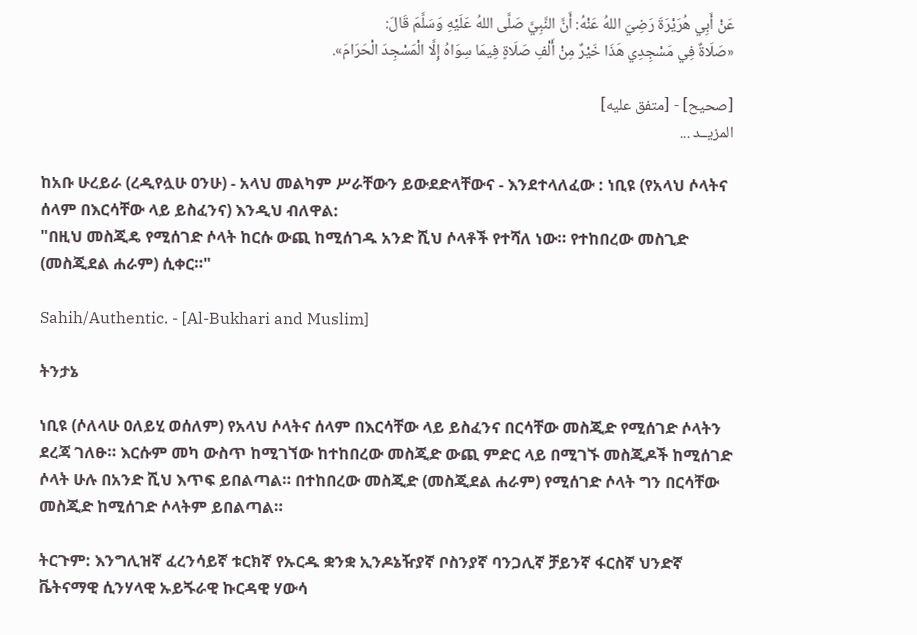عَنْ ‌أَبِي هُرَيْرَةَ رَضِيَ اللهُ عَنْهُ: أَنَّ النَّبِيَّ صَلَّى اللهُ عَلَيْهِ وَسَلَّمَ قَالَ:
«صَلَاةٌ فِي مَسْجِدِي هَذَا خَيْرٌ مِنْ أَلْفِ صَلَاةٍ فِيمَا سِوَاهُ إِلَّا الْمَسْجِدَ الْحَرَامَ».

[صحيح] - [متفق عليه]
المزيــد ...

ከአቡ ሁረይራ (ረዲየሏሁ ዐንሁ) - አላህ መልካም ሥራቸውን ይውደድላቸውና - እንደተላለፈው : ነቢዩ (የአላህ ሶላትና ሰላም በእርሳቸው ላይ ይስፈንና) እንዲህ ብለዋል:
"በዚህ መስጂዴ የሚሰገድ ሶላት ከርሱ ውጪ ከሚሰገዱ አንድ ሺህ ሶላቶች የተሻለ ነው። የተከበረው መስጊድ (መስጂደል ሐራም) ሲቀር።"

Sahih/Authentic. - [Al-Bukhari and Muslim]

ትንታኔ

ነቢዩ (ሶለላሁ ዐለይሂ ወሰለም) የአላህ ሶላትና ሰላም በእርሳቸው ላይ ይስፈንና በርሳቸው መስጂድ የሚሰገድ ሶላትን ደረጃ ገለፁ። እርሱም መካ ውስጥ ከሚገኘው ከተከበረው መስጂድ ውጪ ምድር ላይ በሚገኙ መስጂዶች ከሚሰገድ ሶላት ሁሉ በአንድ ሺህ እጥፍ ይበልጣል። በተከበረው መስጂድ (መስጂደል ሐራም) የሚሰገድ ሶላት ግን በርሳቸው መስጂድ ከሚሰገድ ሶላትም ይበልጣል።

ትርጉም: እንግሊዝኛ ፈረንሳይኛ ቱርክኛ የኡርዱ ቋንቋ ኢንዶኔዥያኛ ቦስንያኛ ባንጋሊኛ ቻይንኛ ፋርስኛ ህንድኛ ቬትናማዊ ሲንሃላዊ ኡይጙራዊ ኩርዳዊ ሃውሳ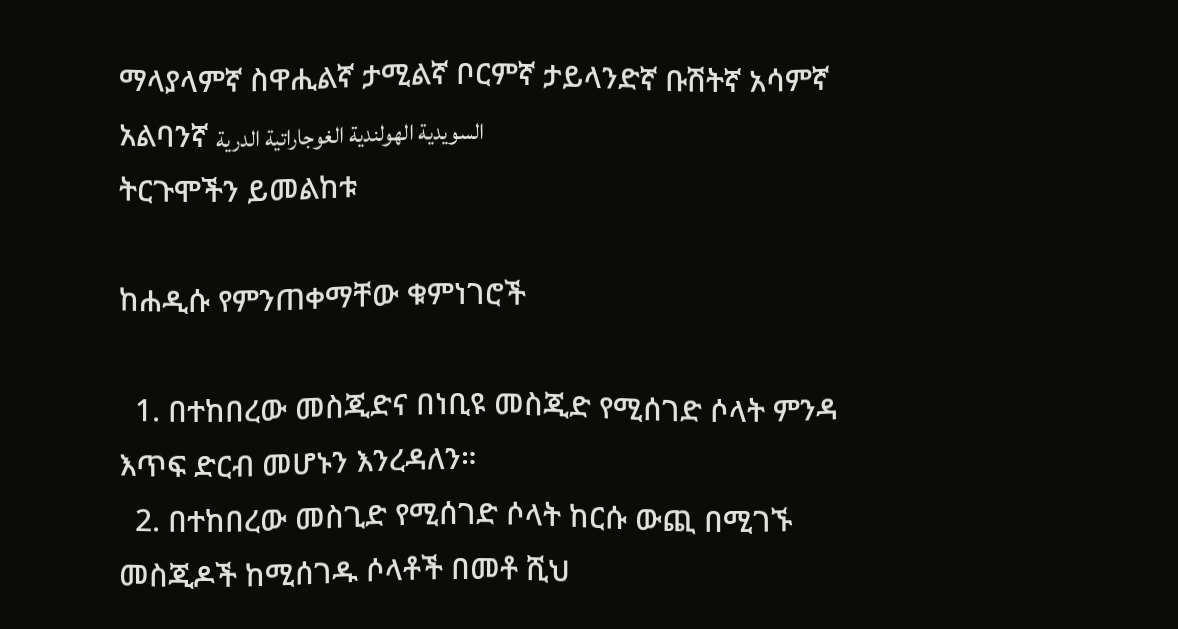ማላያላምኛ ስዋሒልኛ ታሚልኛ ቦርምኛ ታይላንድኛ ቡሽትኛ አሳምኛ አልባንኛ السويدية الهولندية الغوجاراتية الدرية
ትርጉሞችን ይመልከቱ

ከሐዲሱ የምንጠቀማቸው ቁምነገሮች

  1. በተከበረው መስጂድና በነቢዩ መስጂድ የሚሰገድ ሶላት ምንዳ እጥፍ ድርብ መሆኑን እንረዳለን።
  2. በተከበረው መስጊድ የሚሰገድ ሶላት ከርሱ ውጪ በሚገኙ መስጂዶች ከሚሰገዱ ሶላቶች በመቶ ሺህ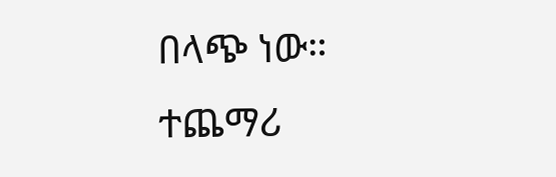በላጭ ነው።
ተጨማሪ